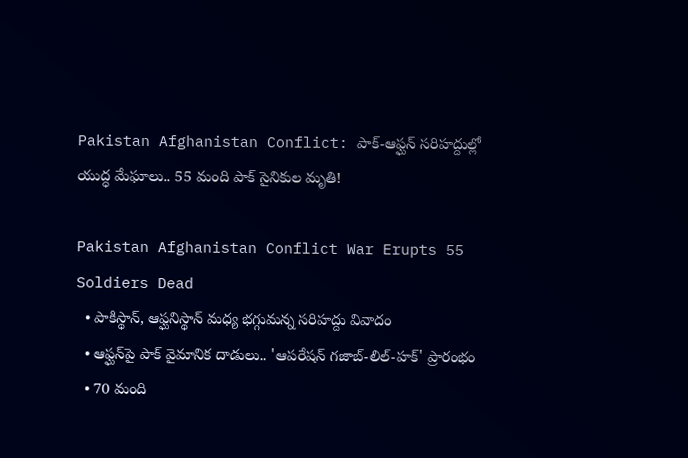Pakistan Afghanistan Conflict: పాక్-ఆఫ్ఘన్ సరిహద్దుల్లో యుద్ధ మేఘాలు.. 55 మంది పాక్ సైనికుల మృతి!

Pakistan Afghanistan Conflict War Erupts 55 Soldiers Dead
  • పాకిస్థాన్, ఆఫ్ఘనిస్థాన్ మధ్య భగ్గుమన్న సరిహద్దు వివాదం
  • ఆఫ్ఘన్‌పై పాక్ వైమానిక దాడులు.. 'ఆపరేషన్ గజాబ్-లిల్-హక్' ప్రారంభం
  • 70 మంది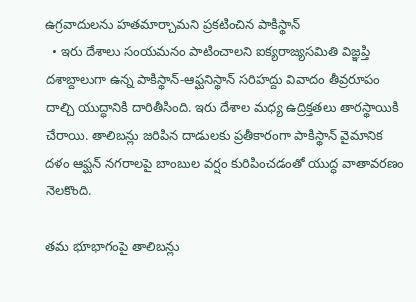ఉగ్రవాదులను హతమార్చామని ప్రకటించిన పాకిస్థాన్
  • ఇరు దేశాలు సంయమనం పాటించాలని ఐక్యరాజ్యసమితి విజ్ఞప్తి
దశాబ్దాలుగా ఉన్న పాకిస్థాన్-ఆఫ్ఘనిస్థాన్ సరిహద్దు వివాదం తీవ్రరూపం దాల్చి యుద్ధానికి దారితీసింది. ఇరు దేశాల మధ్య ఉద్రిక్తతలు తారస్థాయికి చేరాయి. తాలిబన్లు జరిపిన దాడులకు ప్రతీకారంగా పాకిస్థాన్ వైమానిక దళం ఆఫ్ఘన్ నగరాలపై బాంబుల వర్షం కురిపించడంతో యుద్ధ వాతావరణం నెలకొంది.

తమ భూభాగంపై తాలిబన్లు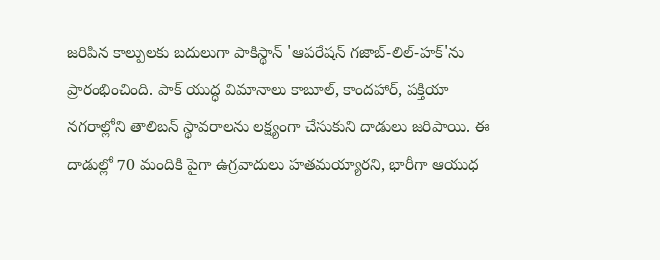జరిపిన కాల్పులకు బదులుగా పాకిస్థాన్ 'ఆపరేషన్ గజాబ్-లిల్-హక్'ను ప్రారంభించింది. పాక్ యుద్ధ విమానాలు కాబూల్, కాందహార్, పక్తియా నగరాల్లోని తాలిబన్ స్థావరాలను లక్ష్యంగా చేసుకుని దాడులు జరిపాయి. ఈ దాడుల్లో 70 మందికి పైగా ఉగ్రవాదులు హతమయ్యారని, భారీగా ఆయుధ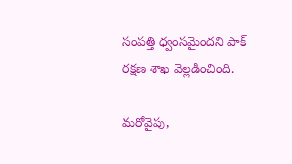సంపత్తి ధ్వంసమైందని పాక్ రక్షణ శాఖ వెల్లడించింది.

మరోవైపు,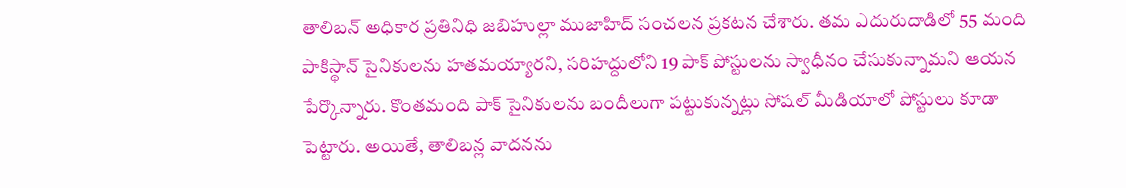తాలిబన్ అధికార ప్రతినిధి జబిహుల్లా ముజాహిద్ సంచలన ప్రకటన చేశారు. తమ ఎదురుదాడిలో 55 మంది పాకిస్థాన్ సైనికులను హతమయ్యారని, సరిహద్దులోని 19 పాక్ పోస్టులను స్వాధీనం చేసుకున్నామని ఆయన పేర్కొన్నారు. కొంతమంది పాక్ సైనికులను బందీలుగా పట్టుకున్నట్లు సోషల్ మీడియాలో పోస్టులు కూడా పెట్టారు. అయితే, తాలిబన్ల వాదనను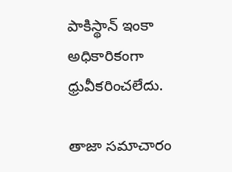పాకిస్థాన్ ఇంకా అధికారికంగా ధ్రువీకరించలేదు.

తాజా సమాచారం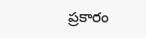ప్రకారం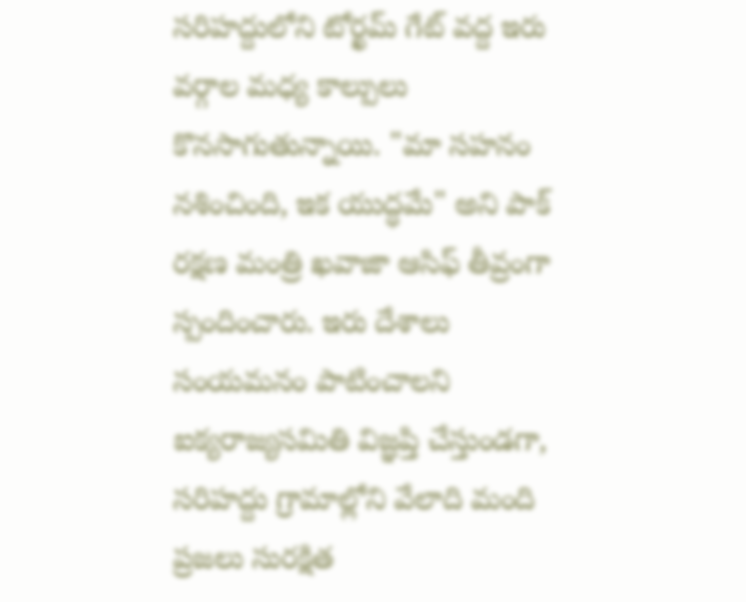సరిహద్దులోని టోర్ఖమ్ గేట్ వద్ద ఇరు వర్గాల మధ్య కాల్పులు కొనసాగుతున్నాయి. "మా సహనం నశించింది, ఇక యుద్ధమే" అని పాక్ రక్షణ మంత్రి ఖవాజా ఆసిఫ్ తీవ్రంగా స్పందించారు. ఇరు దేశాలు సంయమనం పాటించాలని ఐక్యరాజ్యసమితి విజ్ఞప్తి చేస్తుండగా, సరిహద్దు గ్రామాల్లోని వేలాది మంది ప్రజలు సురక్షిత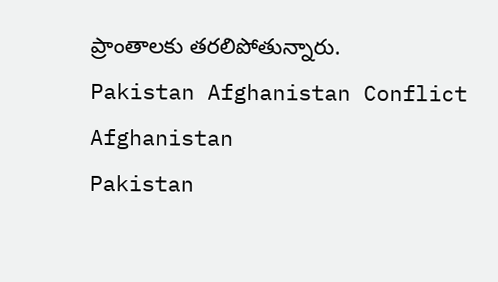ప్రాంతాలకు తరలిపోతున్నారు.
Pakistan Afghanistan Conflict
Afghanistan
Pakistan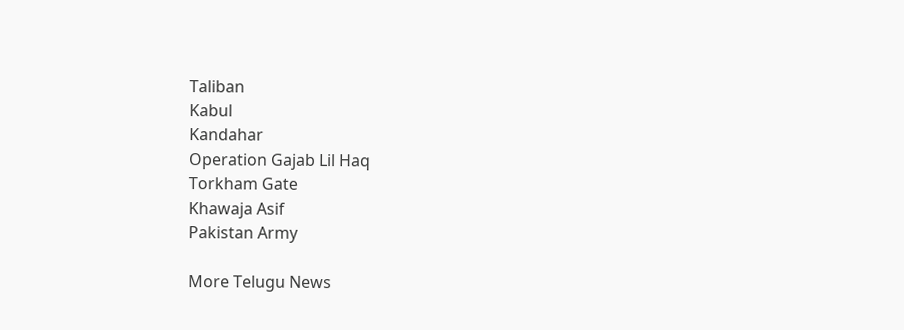Taliban
Kabul
Kandahar
Operation Gajab Lil Haq
Torkham Gate
Khawaja Asif
Pakistan Army

More Telugu News